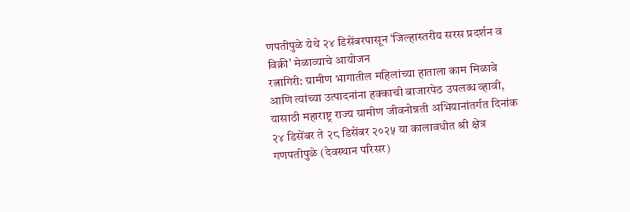णपतीपुळे येथे २४ डिसेंबरपासून ‘जिल्हास्तरीय सरस प्रदर्शन व विक्री’ मेळाव्याचे आयोजन
रत्नागिरी: ग्रामीण भागातील महिलांच्या हाताला काम मिळावे आणि त्यांच्या उत्पादनांना हक्काची बाजारपेठ उपलब्ध व्हावी, यासाठी महाराष्ट्र राज्य ग्रामीण जीवनोन्नती अभियानांतर्गत दिनांक २४ डिसेंबर ते २८ डिसेंबर २०२५ या कालावधीत श्री क्षेत्र गणपतीपुळे (देवस्थान परिसर)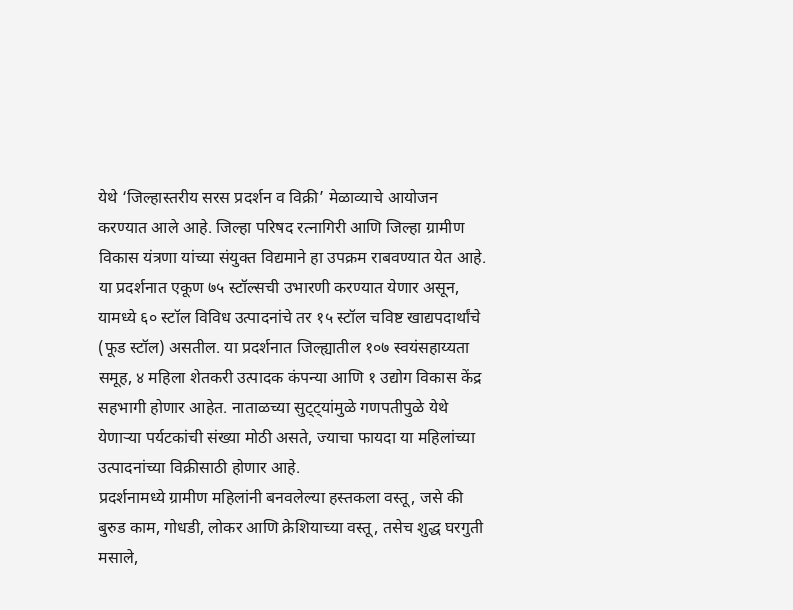येथे ‘जिल्हास्तरीय सरस प्रदर्शन व विक्री’ मेळाव्याचे आयोजन करण्यात आले आहे. जिल्हा परिषद रत्नागिरी आणि जिल्हा ग्रामीण विकास यंत्रणा यांच्या संयुक्त विद्यमाने हा उपक्रम राबवण्यात येत आहे.
या प्रदर्शनात एकूण ७५ स्टॉल्सची उभारणी करण्यात येणार असून, यामध्ये ६० स्टॉल विविध उत्पादनांचे तर १५ स्टॉल चविष्ट खाद्यपदार्थांचे (फूड स्टॉल) असतील. या प्रदर्शनात जिल्ह्यातील १०७ स्वयंसहाय्यता समूह, ४ महिला शेतकरी उत्पादक कंपन्या आणि १ उद्योग विकास केंद्र सहभागी होणार आहेत. नाताळच्या सुट्ट्यांमुळे गणपतीपुळे येथे येणाऱ्या पर्यटकांची संख्या मोठी असते, ज्याचा फायदा या महिलांच्या उत्पादनांच्या विक्रीसाठी होणार आहे.
प्रदर्शनामध्ये ग्रामीण महिलांनी बनवलेल्या हस्तकला वस्तू, जसे की बुरुड काम, गोधडी, लोकर आणि क्रेशियाच्या वस्तू, तसेच शुद्ध घरगुती मसाले,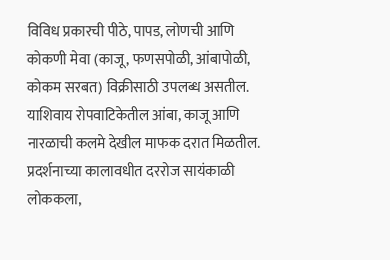विविध प्रकारची पीठे, पापड, लोणची आणि कोकणी मेवा (काजू, फणसपोळी, आंबापोळी, कोकम सरबत) विक्रीसाठी उपलब्ध असतील. याशिवाय रोपवाटिकेतील आंबा, काजू आणि नारळाची कलमे देखील माफक दरात मिळतील. प्रदर्शनाच्या कालावधीत दररोज सायंकाळी लोककला,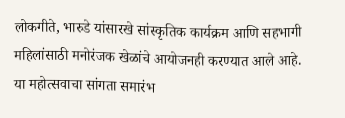लोकगीते, भारुडे यांसारखे सांस्कृतिक कार्यक्रम आणि सहभागी महिलांसाठी मनोरंजक खेळांचे आयोजनही करण्यात आले आहे.
या महोत्सवाचा सांगता समारंभ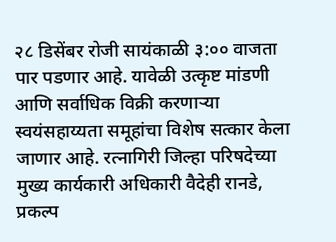२८ डिसेंबर रोजी सायंकाळी ३:०० वाजता पार पडणार आहे. यावेळी उत्कृष्ट मांडणी आणि सर्वाधिक विक्री करणाऱ्या स्वयंसहाय्यता समूहांचा विशेष सत्कार केला जाणार आहे. रत्नागिरी जिल्हा परिषदेच्या मुख्य कार्यकारी अधिकारी वैदेही रानडे, प्रकल्प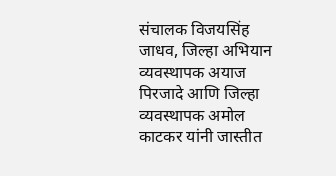संचालक विजयसिंह जाधव, जिल्हा अभियान व्यवस्थापक अयाज पिरजादे आणि जिल्हा व्यवस्थापक अमोल काटकर यांनी जास्तीत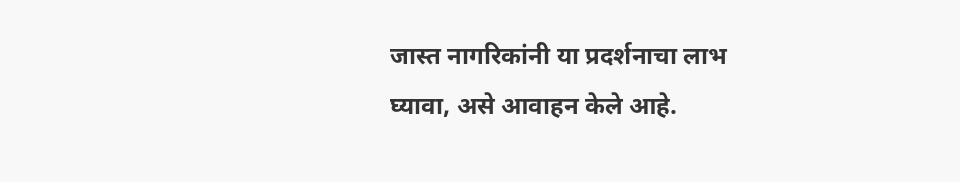जास्त नागरिकांनी या प्रदर्शनाचा लाभ घ्यावा, असे आवाहन केले आहे.